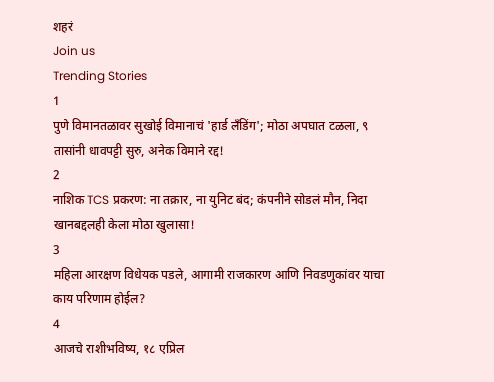शहरं
Join us
Trending Stories
1
पुणे विमानतळावर सुखोई विमानाचं 'हार्ड लँडिंग'; मोठा अपघात टळला, ९ तासांनी धावपट्टी सुरु, अनेक विमाने रद्द!
2
नाशिक TCS प्रकरण: ना तक्रार, ना युनिट बंद; कंपनीने सोडलं मौन, निदा खानबद्दलही केला मोठा खुलासा!
3
महिला आरक्षण विधेयक पडले, आगामी राजकारण आणि निवडणुकांवर याचा काय परिणाम होईल?
4
आजचे राशीभविष्य, १८ एप्रिल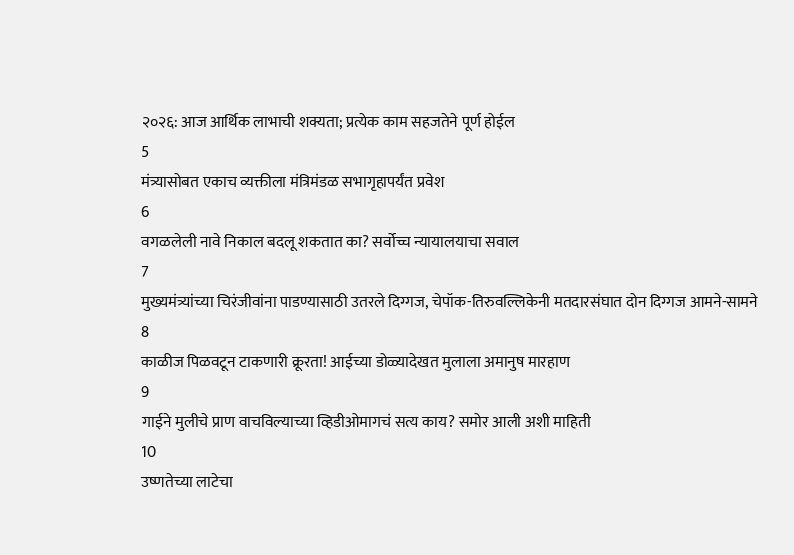२०२६: आज आर्थिक लाभाची शक्यता; प्रत्येक काम सहजतेने पूर्ण होईल
5
मंत्र्यासोबत एकाच व्यक्तीला मंत्रिमंडळ सभागृहापर्यंत प्रवेश
6
वगळलेली नावे निकाल बदलू शकतात का? सर्वोच्च न्यायालयाचा सवाल
7
मुख्यमंत्र्यांच्या चिरंजीवांना पाडण्यासाठी उतरले दिग्गज, चेपॉक-तिरुवल्लिकेनी मतदारसंघात दोन दिग्गज आमने-सामने
8
काळीज पिळवटून टाकणारी क्रूरता! आईच्या डोळ्यादेखत मुलाला अमानुष मारहाण
9
गाईने मुलीचे प्राण वाचविल्याच्या व्हिडीओमागचं सत्य काय? समोर आली अशी माहिती
10
उष्णतेच्या लाटेचा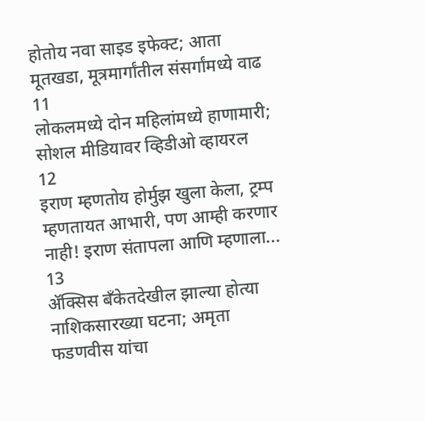होतोय नवा साइड इफेक्ट; आता मूतखडा, मूत्रमार्गांतील संसर्गांमध्ये वाढ
11
लोकलमध्ये दोन महिलांमध्ये हाणामारी; सोशल मीडियावर व्हिडीओ व्हायरल
12
इराण म्हणतोय होर्मुझ खुला केला, ट्रम्प म्हणतायत आभारी, पण आम्ही करणार नाही! इराण संतापला आणि म्हणाला...
13
ॲक्सिस बँकेतदेखील झाल्या होत्या नाशिकसारख्या घटना; अमृता फडणवीस यांचा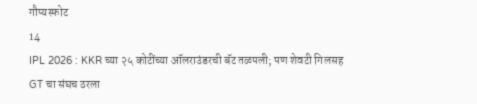गौप्यस्फोट
14
IPL 2026 : KKR च्या २५ कोटींच्या ऑलराउंडरची बॅट तळपली; पण शेवटी गिलसह GT चा संघच ठरला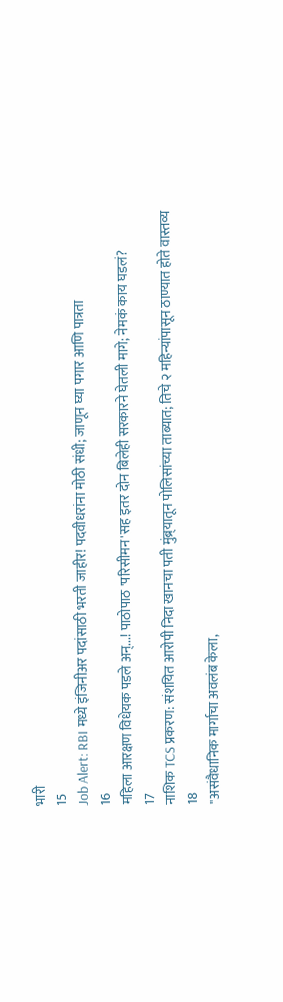भारी
15
Job Alert: RBI मध्ये इंजिनीअर पदांसाठी भरती जाहीर! पदवीधरांना मोठी संधी; जाणून घ्या पगार आणि पात्रता
16
महिला आरक्षण विधेयक पडले अन्...! पाठोपाठ 'परिसीमन'सह इतर दोन बिलेही सरकारने घेतली मागे; नेमकं काय घडलं?
17
नाशिक TCS प्रकरण: संशयित आरोपी निदा खानचा पती मुंब्र्यातून पोलिसांच्या ताब्यात; तिचे २ महिन्यांपासून ठाण्यात होते वास्तव्य
18
"असंवैधानिक मार्गाचा अवलंब केला,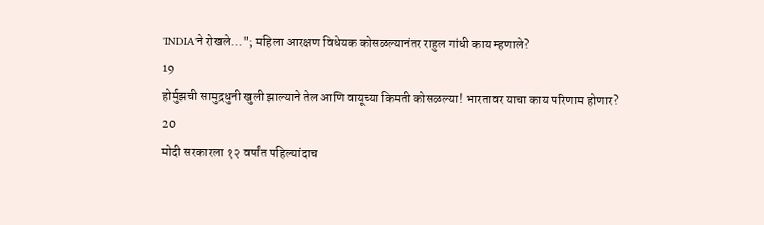'INDIA'ने रोखले..."; महिला आरक्षण विधेयक कोसळल्यानंतर राहुल गांधी काय म्हणाले?
19
होर्मुझची सामुद्रधुनी खुली झाल्याने तेल आणि वायूच्या किमती कोसळल्या! भारतावर याचा काय परिणाम होणार?
20
मोदी सरकारला १२ वर्षांत पहिल्यांदाच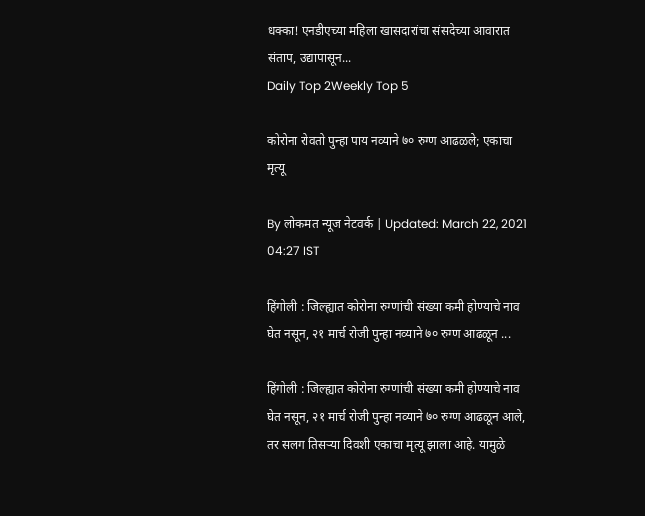धक्का! एनडीएच्या महिला खासदारांचा संसदेच्या आवारात संताप, उद्यापासून...
Daily Top 2Weekly Top 5

कोरोना रोवतो पुन्हा पाय नव्याने ७० रुग्ण आढळले; एकाचा मृत्यू

By लोकमत न्यूज नेटवर्क | Updated: March 22, 2021 04:27 IST

हिंगोली : जिल्ह्यात कोरोना रुग्णांची संख्या कमी होण्याचे नाव घेत नसून, २१ मार्च रोजी पुन्हा नव्याने ७० रुग्ण आढळून ...

हिंगोली : जिल्ह्यात कोरोना रुग्णांची संख्या कमी होण्याचे नाव घेत नसून, २१ मार्च रोजी पुन्हा नव्याने ७० रुग्ण आढळून आले, तर सलग तिसऱ्या दिवशी एकाचा मृत्यू झाला आहे. यामुळे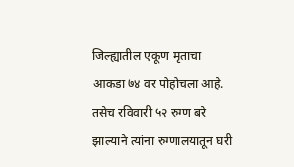जिल्ह्यातील एकूण मृताचा आकडा ७४ वर पोहोचला आहे. तसेच रविवारी ५२ रुग्ण बरे झाल्याने त्यांना रुग्णालयातून घरी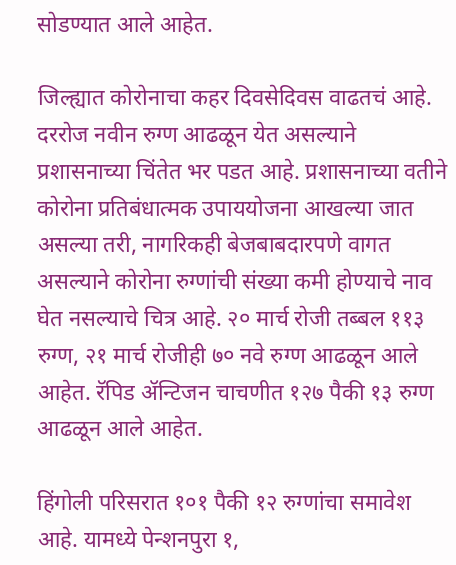सोडण्यात आले आहेत.

जिल्ह्यात कोरोनाचा कहर दिवसेदिवस वाढतचं आहे. दररोज नवीन रुग्ण आढळून येत असल्याने प्रशासनाच्या चिंतेत भर पडत आहे. प्रशासनाच्या वतीने कोरोना प्रतिबंधात्मक उपाययोजना आखल्या जात असल्या तरी, नागरिकही बेजबाबदारपणे वागत असल्याने कोरोना रुग्णांची संख्या कमी होण्याचे नाव घेत नसल्याचे चित्र आहे. २० मार्च रोजी तब्बल ११३ रुग्ण, २१ मार्च रोजीही ७० नवे रुग्ण आढळून आले आहेत. रॅपिड ॲन्टिजन चाचणीत १२७ पैकी १३ रुग्ण आढळून आले आहेत.

हिंगोली परिसरात १०१ पैकी १२ रुग्णांचा समावेश आहे. यामध्ये पेन्शनपुरा १,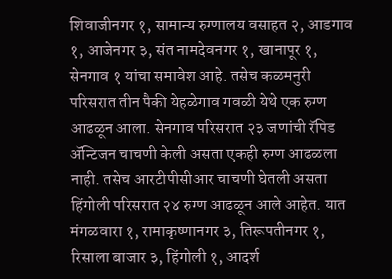शिवाजीनगर १, सामान्य रुग्णालय वसाहत २, आडगाव १, आजेनगर ३, संत नामदेवनगर १, खानापूर १, सेनगाव १ यांचा समावेश आहे. तसेच कळमनुरी परिसरात तीन पैकी येहळेगाव गवळी येथे एक रुग्ण आढळून आला. सेनगाव परिसरात २३ जणांची रॅपिड ॲन्टिजन चाचणी केली असता एकही रुग्ण आढळला नाही. तसेच आरटीपीसीआर चाचणी घेतली असता हिंगोली परिसरात २४ रुग्ण आढळून आले आहेत. यात मंगळवारा १, रामाकृष्णानगर ३, तिरूपतीनगर १, रिसाला बाजार ३, हिंगोली १, आदर्श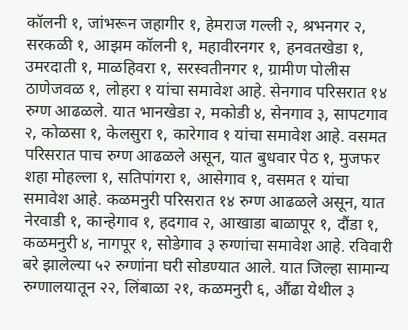कॉलनी १, जांभरून जहागीर १, हेमराज गल्ली २, श्रभनगर २, सरकळी १, आझम कॉलनी १, महावीरनगर १, हनवतखेडा १, उमरदाती १, माळहिवरा १, सरस्वतीनगर १, ग्रामीण पोलीस ठाणेजवळ १, लोहरा १ यांचा समावेश आहे. सेनगाव परिसरात १४ रुग्ण आढळले. यात भानखेडा २, मकोडी ४, सेनगाव ३, सापटगाव २, कोळसा १, केलसुरा १, कारेगाव १ यांचा समावेश आहे. वसमत परिसरात पाच रुग्ण आढळले असून, यात बुधवार पेठ १, मुजफर शहा मोहल्ला १, सतिपांगरा १, आसेगाव १, वसमत १ यांचा समावेश आहे. कळमनुरी परिसरात १४ रुग्ण आढळले असून, यात नेरवाडी १, कान्हेगाव १, हदगाव २, आखाडा बाळापूर १, दौंडा १, कळमनुरी ४, नागपूर १, सोडेगाव ३ रुग्णांचा समावेश आहे. रविवारी बरे झालेल्या ५२ रुग्णांना घरी सोडण्यात आले. यात जिल्हा सामान्य रुग्णालयातून २२, लिंबाळा २१, कळमनुरी ६, औंढा येथील ३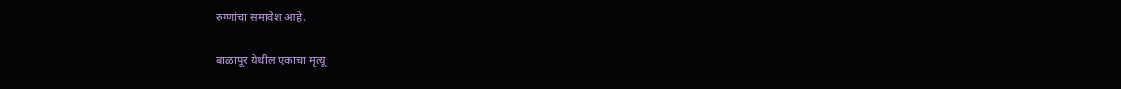रुग्णांचा समावेश आहे.

बाळापूर येथील एकाचा मृत्यू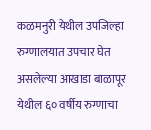कळमनुरी येथील उपजिल्हा रुग्णालयात उपचार घेत असलेल्या आखाडा बाळापूर येथील ६० वर्षीय रुग्णाचा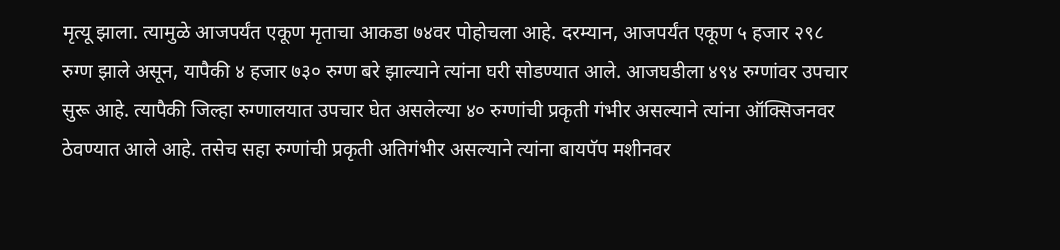मृत्यू झाला. त्यामुळे आजपर्यंत एकूण मृताचा आकडा ७४वर पोहोचला आहे. दरम्यान, आजपर्यंत एकूण ५ हजार २९८ रुग्ण झाले असून, यापैकी ४ हजार ७३० रुग्ण बरे झाल्याने त्यांना घरी सोडण्यात आले. आजघडीला ४९४ रुग्णांवर उपचार सुरू आहे. त्यापैकी जिल्हा रुग्णालयात उपचार घेत असलेल्या ४० रुग्णांची प्रकृती गंभीर असल्याने त्यांना ऑक्सिजनवर ठेवण्यात आले आहे. तसेच सहा रुग्णांची प्रकृती अतिगंभीर असल्याने त्यांना बायपॅप मशीनवर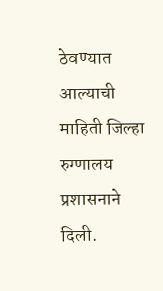ठेवण्यात आल्याची माहिती जिल्हा रुग्णालय प्रशासनाने दिली.